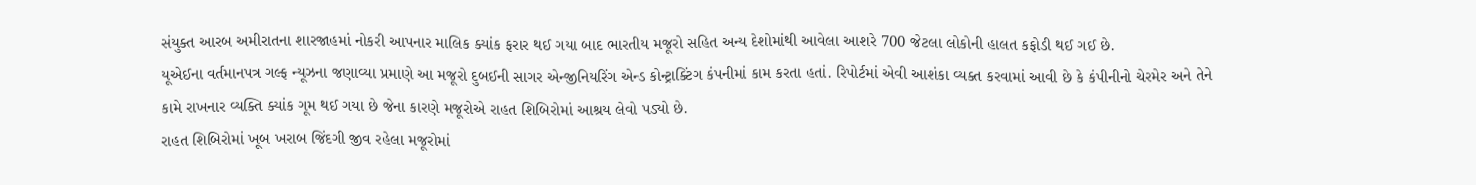સંયુક્ત આરબ અમીરાતના શારજાહમાં નોકરી આપનાર માલિક ક્યાંક ફરાર થઈ ગયા બાદ ભારતીય મજૂરો સહિત અન્ય દેશોમાંથી આવેલા આશરે 700 જેટલા લોકોની હાલત કફોડી થઈ ગઈ છે.
યૂએઈના વર્તમાનપત્ર ગલ્ફ ન્યૂઝના જણાવ્યા પ્રમાણે આ મજૂરો દુબઈની સાગર એન્જીનિયરિંગ એન્ડ કોન્ટ્રાક્ટિંગ કંપનીમાં કામ કરતા હતાં. રિપોર્ટમાં એવી આશંકા વ્યક્ત કરવામાં આવી છે કે કંપીનીનો ચેરમેર અને તેને કામે રાખનાર વ્યક્તિ ક્યાંક ગૂમ થઈ ગયા છે જેના કારણે મજૂરોએ રાહત શિબિરોમાં આશ્રય લેવો પડ્યો છે.
રાહત શિબિરોમાં ખૂબ ખરાબ જિંદગી જીવ રહેલા મજૂરોમાં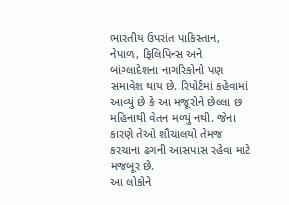ભારતીય ઉપરાંત પાકિસ્તાન, નેપાળ, ફિલિપિન્સ અને બાંગ્લાદેશના નાગરિકોનો પણ સમાવેશ થાય છે. રિપોર્ટમાં કહેવામાં આવ્યું છે કે આ મજૂરોને છેલ્લા છ મહિનાથી વેતન મળ્યું નથી. જેના કારણે તેઓ શૌચાલયો તેમજ કરચાના ઢગની આસપાસ રહેવા માટે મજબૂર છે.
આ લોકોને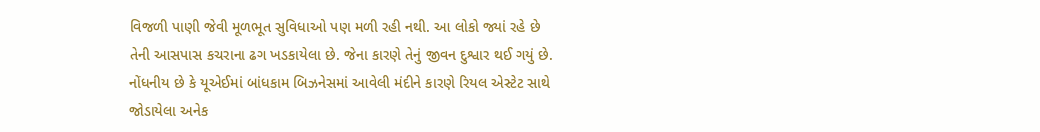વિજળી પાણી જેવી મૂળભૂત સુવિધાઓ પણ મળી રહી નથી. આ લોકો જ્યાં રહે છે તેની આસપાસ કચરાના ઢગ ખડકાયેલા છે. જેના કારણે તેનું જીવન દુશ્વાર થઈ ગયું છે. નોંધનીય છે કે યૂએઈમાં બાંધકામ બિઝનેસમાં આવેલી મંદીને કારણે રિયલ એસ્ટેટ સાથે જોડાયેલા અનેક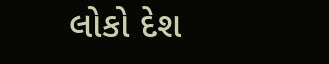લોકો દેશ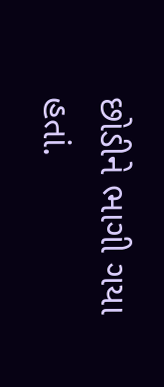છોડીને ભાગી ગયા હતાં.